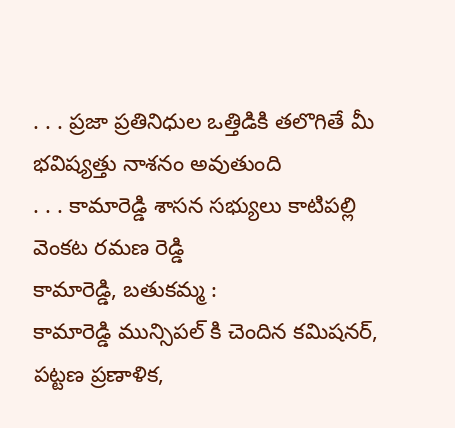. . . ప్రజా ప్రతినిధుల ఒత్తిడికి తలొగితే మీ భవిష్యత్తు నాశనం అవుతుంది
. . . కామారెడ్డి శాసన సభ్యులు కాటిపల్లి వెంకట రమణ రెడ్డి
కామారెడ్డి, బతుకమ్మ :
కామారెడ్డి మున్సిపల్ కి చెందిన కమిషనర్, పట్టణ ప్రణాళిక,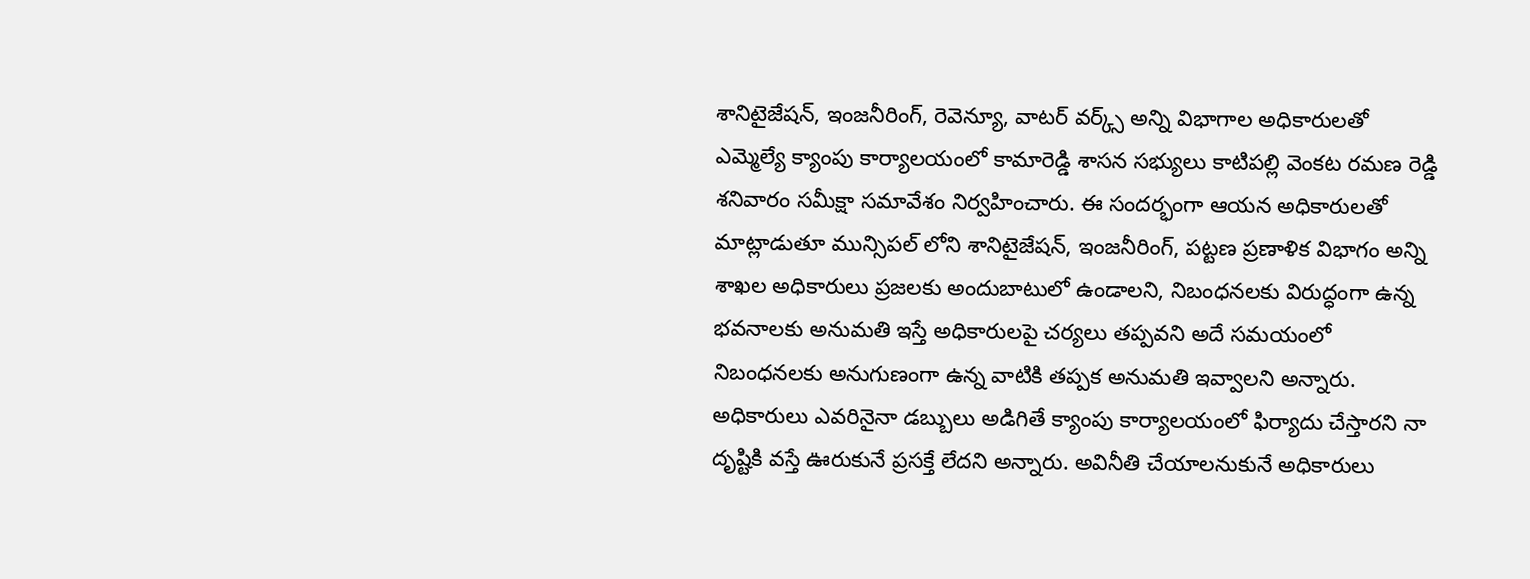శానిటైజేషన్, ఇంజనీరింగ్, రెవెన్యూ, వాటర్ వర్క్స్ అన్ని విభాగాల అధికారులతో ఎమ్మెల్యే క్యాంపు కార్యాలయంలో కామారెడ్డి శాసన సభ్యులు కాటిపల్లి వెంకట రమణ రెడ్డి శనివారం సమీక్షా సమావేశం నిర్వహించారు. ఈ సందర్భంగా ఆయన అధికారులతో మాట్లాడుతూ మున్సిపల్ లోని శానిటైజేషన్, ఇంజనీరింగ్, పట్టణ ప్రణాళిక విభాగం అన్ని శాఖల అధికారులు ప్రజలకు అందుబాటులో ఉండాలని, నిబంధనలకు విరుద్ధంగా ఉన్న భవనాలకు అనుమతి ఇస్తే అధికారులపై చర్యలు తప్పవని అదే సమయంలో నిబంధనలకు అనుగుణంగా ఉన్న వాటికి తప్పక అనుమతి ఇవ్వాలని అన్నారు. అధికారులు ఎవరినైనా డబ్బులు అడిగితే క్యాంపు కార్యాలయంలో ఫిర్యాదు చేస్తారని నా దృష్టికి వస్తే ఊరుకునే ప్రసక్తే లేదని అన్నారు. అవినీతి చేయాలనుకునే అధికారులు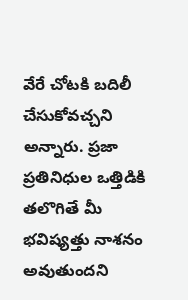వేరే చోటకి బదిలీ చేసుకోవచ్చని అన్నారు. ప్రజా ప్రతినిధుల ఒత్తిడికి తలొగితే మీ భవిష్యత్తు నాశనం అవుతుందని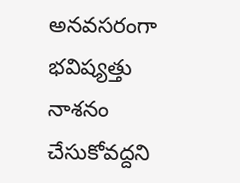అనవసరంగా భవిష్యత్తు నాశనం చేసుకోవద్దని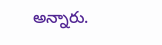అన్నారు.